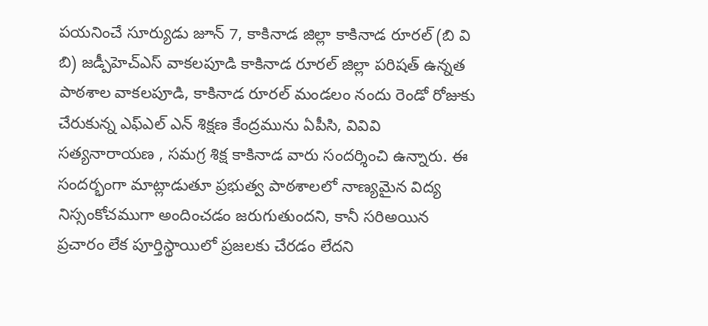పయనించే సూర్యుడు జూన్ 7, కాకినాడ జిల్లా కాకినాడ రూరల్ (బి వి బి) జడ్పీహెచ్ఎస్ వాకలపూడి కాకినాడ రూరల్ జిల్లా పరిషత్ ఉన్నత పాఠశాల వాకలపూడి, కాకినాడ రూరల్ మండలం నందు రెండో రోజుకు చేరుకున్న ఎఫ్ఎల్ ఎన్ శిక్షణ కేంద్రమును ఏపీసి, వివివి సత్యనారాయణ , సమగ్ర శిక్ష కాకినాడ వారు సందర్శించి ఉన్నారు. ఈ సందర్భంగా మాట్లాడుతూ ప్రభుత్వ పాఠశాలలో నాణ్యమైన విద్య నిస్సంకోచముగా అందించడం జరుగుతుందని, కానీ సరిఅయిన ప్రచారం లేక పూర్తిస్థాయిలో ప్రజలకు చేరడం లేదని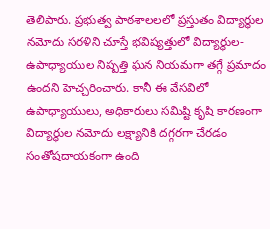తెలిపారు. ప్రభుత్వ పాఠశాలలలో ప్రస్తుతం విద్యార్థుల నమోదు సరళిని చూస్తే భవిష్యత్తులో విద్యార్థుల- ఉపాధ్యాయుల నిష్పత్తి ఘన నియమగా తగ్గే ప్రమాదం ఉందని హెచ్చరించారు. కానీ ఈ వేసవిలో ఉపాధ్యాయులు, అధికారులు సమిష్టి కృషి కారణంగా విద్యార్థుల నమోదు లక్ష్యానికి దగ్గరగా చేరడం సంతోషదాయకంగా ఉంది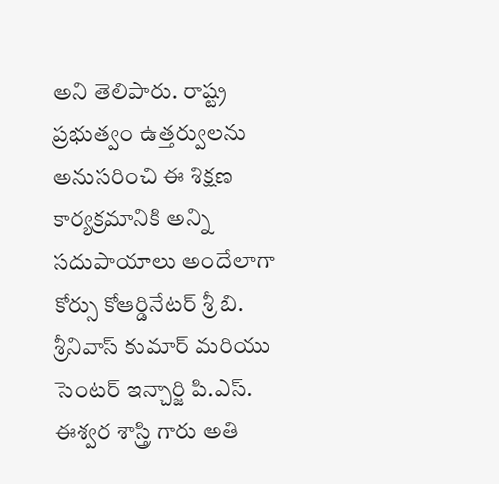అని తెలిపారు. రాష్ట్ర ప్రభుత్వం ఉత్తర్వులను అనుసరించి ఈ శిక్షణ కార్యక్రమానికి అన్ని సదుపాయాలు అందేలాగా కోర్సు కోఆర్డినేటర్ శ్రీ బి. శ్రీనివాస్ కుమార్ మరియు సెంటర్ ఇన్చార్జి పి.ఎస్. ఈశ్వర శాస్త్రి గారు అతి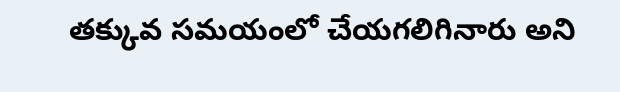తక్కువ సమయంలో చేయగలిగినారు అని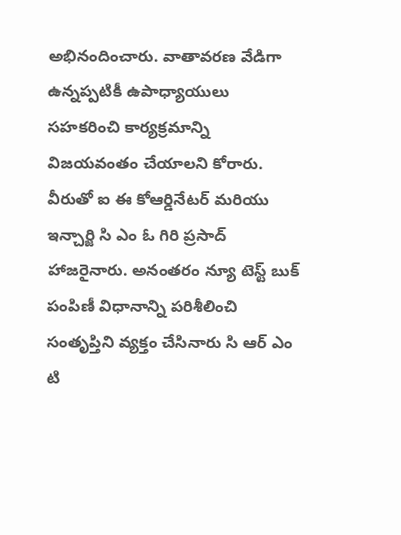అభినందించారు. వాతావరణ వేడిగా ఉన్నప్పటికీ ఉపాధ్యాయులు సహకరించి కార్యక్రమాన్ని విజయవంతం చేయాలని కోరారు. వీరుతో ఐ ఈ కోఆర్డినేటర్ మరియు ఇన్చార్జి సి ఎం ఓ గిరి ప్రసాద్ హాజరైనారు. అనంతరం న్యూ టెస్ట్ బుక్ పంపిణీ విధానాన్ని పరిశీలించి సంతృప్తిని వ్యక్తం చేసినారు సి ఆర్ ఎం టి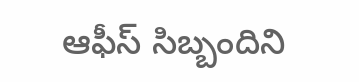ఆఫీస్ సిబ్బందిని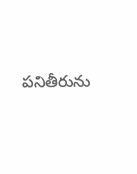పనితీరును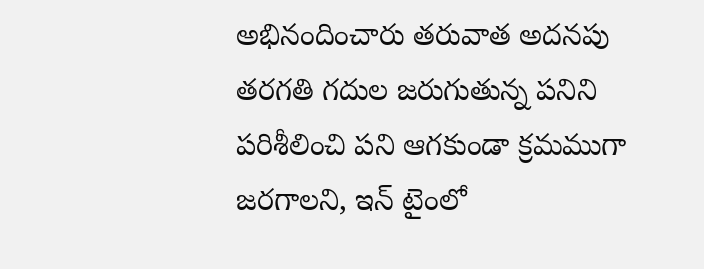అభినందించారు తరువాత అదనపు తరగతి గదుల జరుగుతున్న పనిని పరిశీలించి పని ఆగకుండా క్రమముగా జరగాలని, ఇన్ టైంలో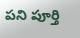పని పూర్తి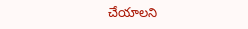చేయాలని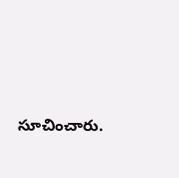సూచించారు.